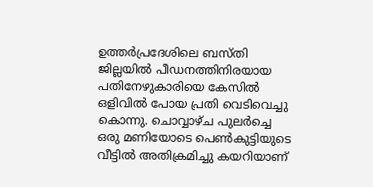ഉത്തർപ്രദേശിലെ ബസ്തി ജില്ലയിൽ പീഡനത്തിനിരയായ പതിനേഴുകാരിയെ കേസിൽ ഒളിവിൽ പോയ പ്രതി വെടിവെച്ചു കൊന്നു. ചൊവ്വാഴ്ച പുലർച്ചെ ഒരു മണിയോടെ പെൺകുട്ടിയുടെ വീട്ടിൽ അതിക്രമിച്ചു കയറിയാണ്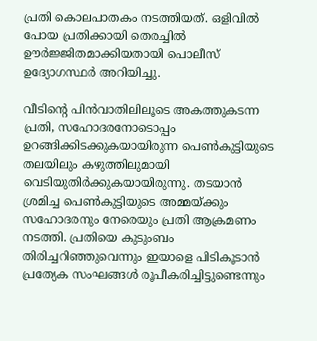പ്രതി കൊലപാതകം നടത്തിയത്. ഒളിവിൽ പോയ പ്രതിക്കായി തെരച്ചിൽ ഊർജ്ജിതമാക്കിയതായി പൊലീസ് ഉദ്യോഗസ്ഥർ അറിയിച്ചു.

വീടിന്റെ പിൻവാതിലിലൂടെ അകത്തുകടന്ന പ്രതി, സഹോദരനോടൊപ്പം ഉറങ്ങിക്കിടക്കുകയായിരുന്ന പെൺകുട്ടിയുടെ തലയിലും കഴുത്തിലുമായി വെടിയുതിർക്കുകയായിരുന്നു. തടയാൻ ശ്രമിച്ച പെൺകുട്ടിയുടെ അമ്മയ്ക്കും സഹോദരനും നേരെയും പ്രതി ആക്രമണം നടത്തി. പ്രതിയെ കുടുംബം തിരിച്ചറിഞ്ഞുവെന്നും ഇയാളെ പിടികൂടാൻ പ്രത്യേക സംഘങ്ങൾ രൂപീകരിച്ചിട്ടുണ്ടെന്നും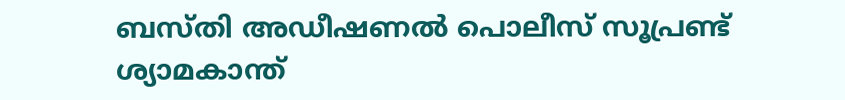ബസ്തി അഡീഷണൽ പൊലീസ് സൂപ്രണ്ട് ശ്യാമകാന്ത്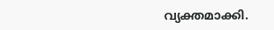വ്യക്തമാക്കി.